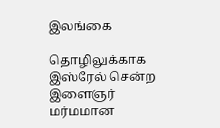இலங்கை

தொழிலுக்காக இஸ்ரேல் சென்ற இளைஞர் மர்மமான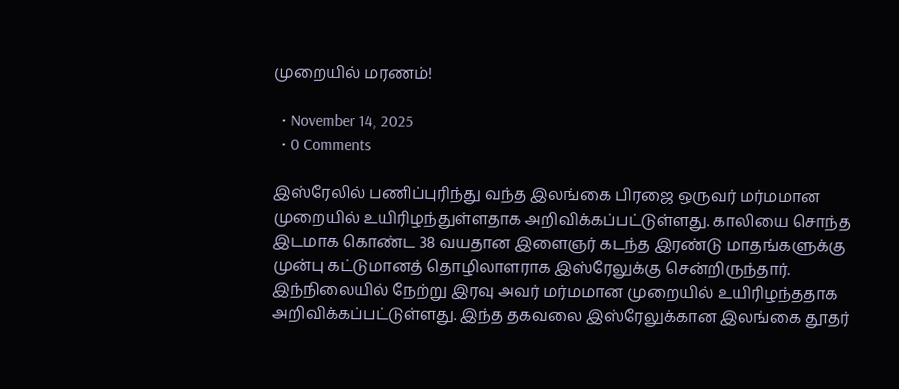முறையில் மரணம்!

  • November 14, 2025
  • 0 Comments

இஸ்ரேலில் பணிப்புரிந்து வந்த இலங்கை பிரஜை ஒருவர் மர்மமான முறையில் உயிரிழந்துள்ளதாக அறிவிக்கப்பட்டுள்ளது. காலியை சொந்த இடமாக கொண்ட 38 வயதான இளைஞர் கடந்த இரண்டு மாதங்களுக்கு முன்பு கட்டுமானத் தொழிலாளராக இஸ்ரேலுக்கு சென்றிருந்தார். இந்நிலையில் நேற்று இரவு அவர் மர்மமான முறையில் உயிரிழந்ததாக அறிவிக்கப்பட்டுள்ளது. இந்த தகவலை இஸ்ரேலுக்கான இலங்கை தூதர்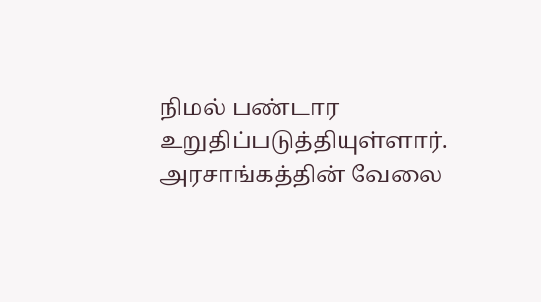நிமல் பண்டார உறுதிப்படுத்தியுள்ளார். அரசாங்கத்தின் வேலை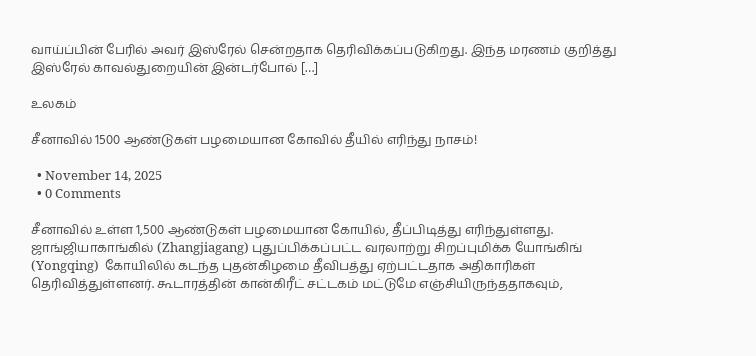வாய்ப்பின் பேரில் அவர் இஸ்ரேல் சென்றதாக தெரிவிக்கப்படுகிறது. இந்த மரணம் குறித்து இஸ்ரேல் காவல்துறையின் இன்டர்போல் […]

உலகம்

சீனாவில் 1500 ஆண்டுகள் பழமையான கோவில் தீயில் எரிந்து நாசம்!

  • November 14, 2025
  • 0 Comments

சீனாவில் உள்ள 1,500 ஆண்டுகள் பழமையான கோயில், தீப்பிடித்து எரிந்துள்ளது. ஜாங்ஜியாகாங்கில் (Zhangjiagang) புதுப்பிக்கப்பட்ட வரலாற்று சிறப்புமிக்க யோங்கிங் (Yongqing)  கோயிலில் கடந்த புதன்கிழமை தீவிபத்து ஏற்பட்டதாக அதிகாரிகள் தெரிவித்துள்ளனர். கூடாரத்தின் கான்கிரீட் சட்டகம் மட்டுமே எஞ்சியிருந்ததாகவும்,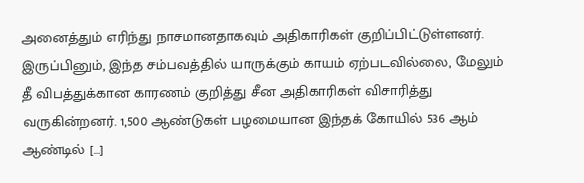அனைத்தும் எரிந்து நாசமானதாகவும் அதிகாரிகள் குறிப்பிட்டுள்ளனர். இருப்பினும், இந்த சம்பவத்தில் யாருக்கும் காயம் ஏற்படவில்லை, மேலும் தீ விபத்துக்கான காரணம் குறித்து சீன அதிகாரிகள் விசாரித்து வருகின்றனர். 1,500 ஆண்டுகள் பழமையான இந்தக் கோயில் 536 ஆம் ஆண்டில் […]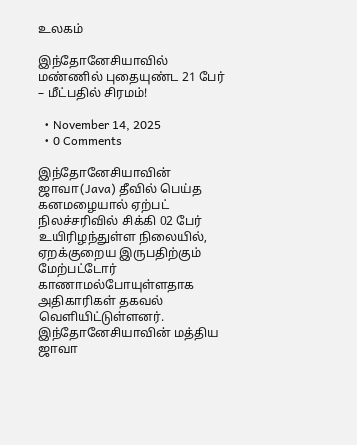உலகம்

இந்தோனேசியாவில் மண்ணில் புதையுண்ட 21 பேர் – மீட்பதில் சிரமம்!

  • November 14, 2025
  • 0 Comments

இந்தோனேசியாவின் ஜாவா(Java) தீவில் பெய்த கனமழையால் ஏற்பட் நிலச்சரிவில் சிக்கி 02 பேர் உயிரிழந்துள்ள நிலையில், ஏறக்குறைய இருபதிற்கும் மேற்பட்டோர் காணாமல்போயுள்ளதாக அதிகாரிகள் தகவல் வெளியிட்டுள்ளனர். இந்தோனேசியாவின் மத்திய ஜாவா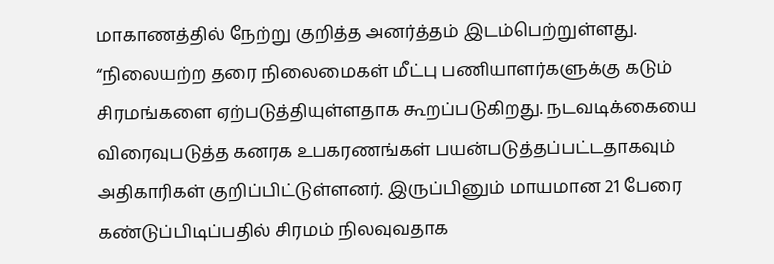மாகாணத்தில் நேற்று குறித்த அனர்த்தம் இடம்பெற்றுள்ளது. “நிலையற்ற தரை நிலைமைகள் மீட்பு பணியாளர்களுக்கு கடும் சிரமங்களை ஏற்படுத்தியுள்ளதாக கூறப்படுகிறது. நடவடிக்கையை விரைவுபடுத்த கனரக உபகரணங்கள் பயன்படுத்தப்பட்டதாகவும் அதிகாரிகள் குறிப்பிட்டுள்ளனர். இருப்பினும் மாயமான 21 பேரை கண்டுப்பிடிப்பதில் சிரமம் நிலவுவதாக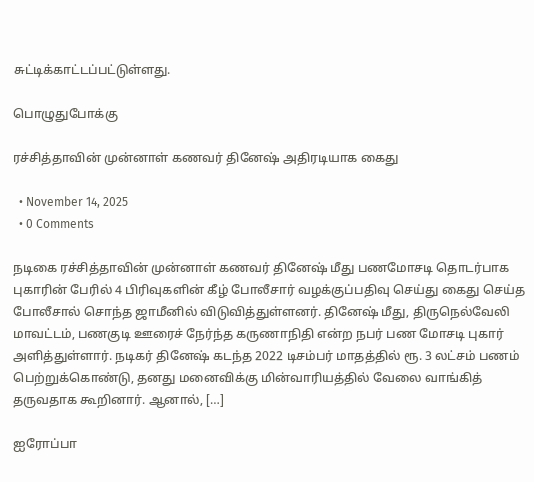சுட்டிக்காட்டப்பட்டுள்ளது.

பொழுதுபோக்கு

ரச்சித்தாவின் முன்னாள் கணவர் தினேஷ் அதிரடியாக கைது

  • November 14, 2025
  • 0 Comments

நடிகை ரச்சித்தாவின் முன்னாள் கணவர் தினேஷ் மீது பணமோசடி தொடர்பாக புகாரின் பேரில் 4 பிரிவுகளின் கீழ் போலீசார் வழக்குப்பதிவு செய்து கைது செய்த போலீசால் சொந்த ஜாமீனில் விடுவித்துள்ளனர். தினேஷ் மீது, திருநெல்வேலி மாவட்டம், பணகுடி ஊரைச் நேர்ந்த கருணாநிதி என்ற நபர் பண மோசடி புகார் அளித்துள்ளார். நடிகர் தினேஷ் கடந்த 2022 டிசம்பர் மாதத்தில் ரூ. 3 லட்சம் பணம் பெற்றுக்கொண்டு, தனது மனைவிக்கு மின்வாரியத்தில் வேலை வாங்கித் தருவதாக கூறினார். ஆனால், […]

ஐரோப்பா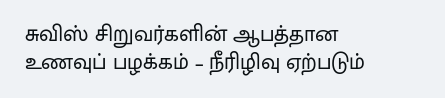சுவிஸ் சிறுவர்களின் ஆபத்தான உணவுப் பழக்கம் – நீரிழிவு ஏற்படும்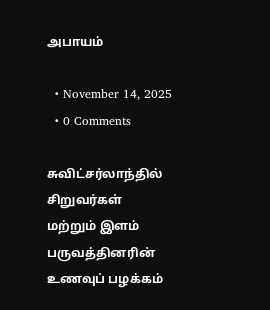அபாயம்

  • November 14, 2025
  • 0 Comments

சுவிட்சர்லாந்தில் சிறுவர்கள் மற்றும் இளம் பருவத்தினரின் உணவுப் பழக்கம்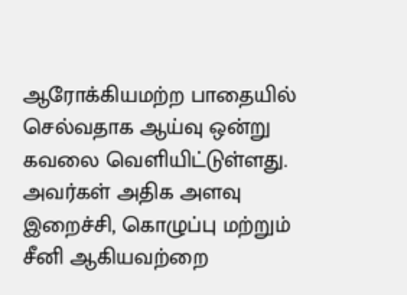ஆரோக்கியமற்ற பாதையில் செல்வதாக ஆய்வு ஒன்று கவலை வெளியிட்டுள்ளது. அவர்கள் அதிக அளவு இறைச்சி, கொழுப்பு மற்றும் சீனி ஆகியவற்றை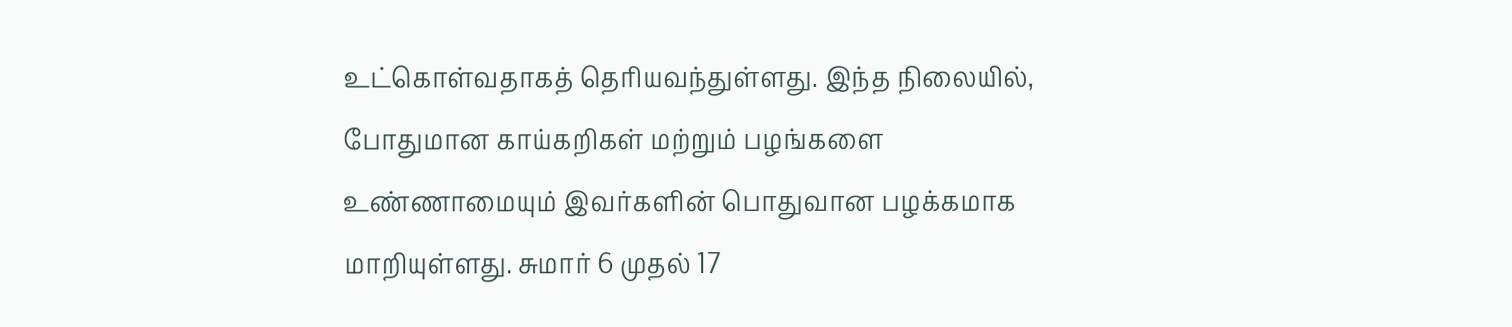உட்கொள்வதாகத் தெரியவந்துள்ளது. இந்த நிலையில், போதுமான காய்கறிகள் மற்றும் பழங்களை உண்ணாமையும் இவர்களின் பொதுவான பழக்கமாக மாறியுள்ளது. சுமார் 6 முதல் 17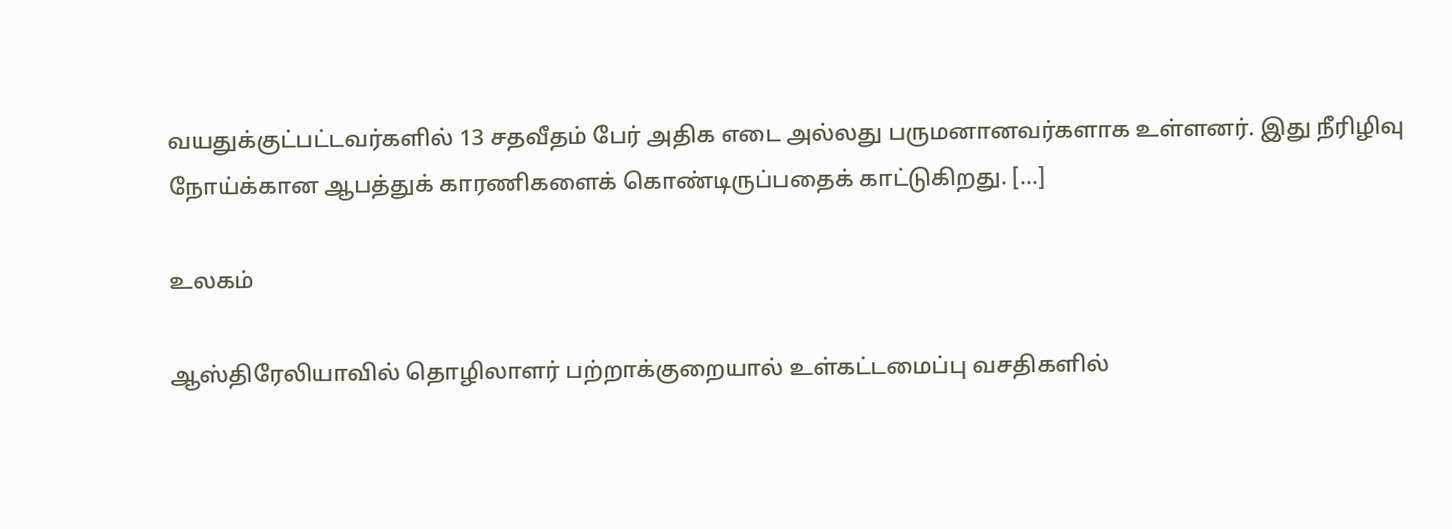வயதுக்குட்பட்டவர்களில் 13 சதவீதம் பேர் அதிக எடை அல்லது பருமனானவர்களாக உள்ளனர். இது நீரிழிவு நோய்க்கான ஆபத்துக் காரணிகளைக் கொண்டிருப்பதைக் காட்டுகிறது. […]

உலகம்

ஆஸ்திரேலியாவில் தொழிலாளர் பற்றாக்குறையால் உள்கட்டமைப்பு வசதிகளில்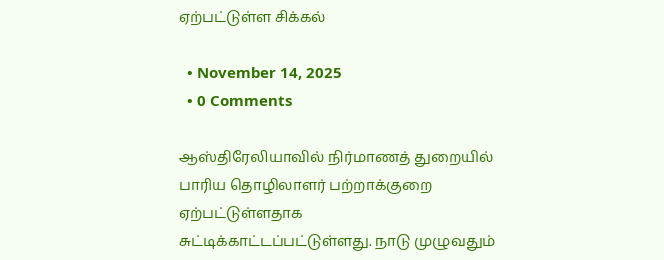ஏற்பட்டுள்ள சிக்கல்

  • November 14, 2025
  • 0 Comments

ஆஸ்திரேலியாவில் நிர்மாணத் துறையில் பாரிய தொழிலாளர் பற்றாக்குறை ஏற்பட்டுள்ளதாக சுட்டிக்காட்டப்பட்டுள்ளது. நாடு முழுவதும்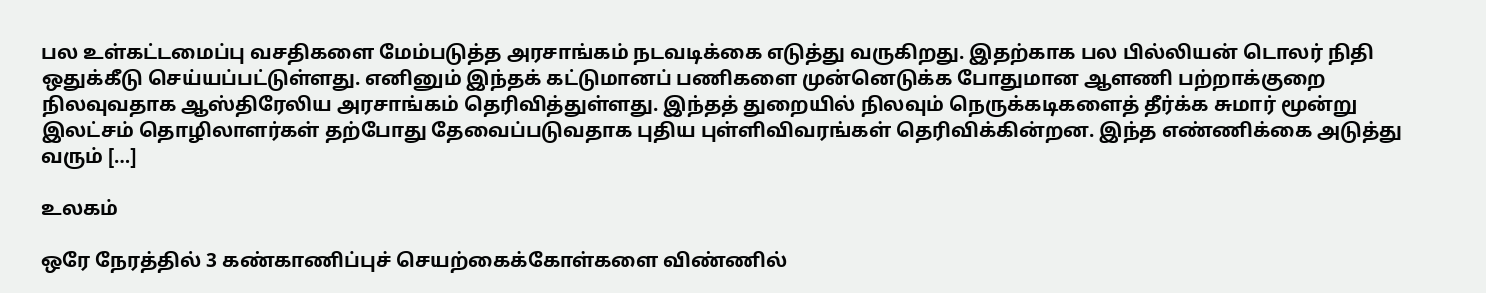பல உள்கட்டமைப்பு வசதிகளை மேம்படுத்த அரசாங்கம் நடவடிக்கை எடுத்து வருகிறது. இதற்காக பல பில்லியன் டொலர் நிதி ஒதுக்கீடு செய்யப்பட்டுள்ளது. எனினும் இந்தக் கட்டுமானப் பணிகளை முன்னெடுக்க போதுமான ஆளணி பற்றாக்குறை நிலவுவதாக ஆஸ்திரேலிய அரசாங்கம் தெரிவித்துள்ளது. இந்தத் துறையில் நிலவும் நெருக்கடிகளைத் தீர்க்க சுமார் மூன்று இலட்சம் தொழிலாளர்கள் தற்போது தேவைப்படுவதாக புதிய புள்ளிவிவரங்கள் தெரிவிக்கின்றன. இந்த எண்ணிக்கை அடுத்து வரும் […]

உலகம்

ஒரே நேரத்தில் 3 கண்காணிப்புச் செயற்கைக்கோள்களை விண்ணில்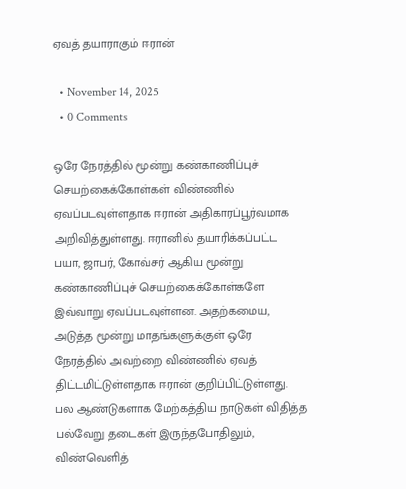ஏவத் தயாராகும் ஈரான்

  • November 14, 2025
  • 0 Comments

ஒரே நேரத்தில் மூன்று கண்காணிப்புச் செயற்கைக்கோள்கள் விண்ணில் ஏவப்படவுள்ளதாக ஈரான் அதிகாரப்பூர்வமாக அறிவித்துள்ளது. ஈரானில் தயாரிக்கப்பட்ட பயா, ஜாபர், கோவ்சர் ஆகிய மூன்று கண்காணிப்புச் செயற்கைக்கோள்களே இவ்வாறு ஏவப்படவுள்ளன. அதற்கமைய, அடுத்த மூன்று மாதங்களுக்குள் ஒரே நேரத்தில் அவற்றை விண்ணில் ஏவத் திட்டமிட்டுள்ளதாக ஈரான் குறிப்பிட்டுள்ளது. பல ஆண்டுகளாக மேற்கத்திய நாடுகள் விதித்த பல்வேறு தடைகள் இருந்தபோதிலும், விண்வெளித்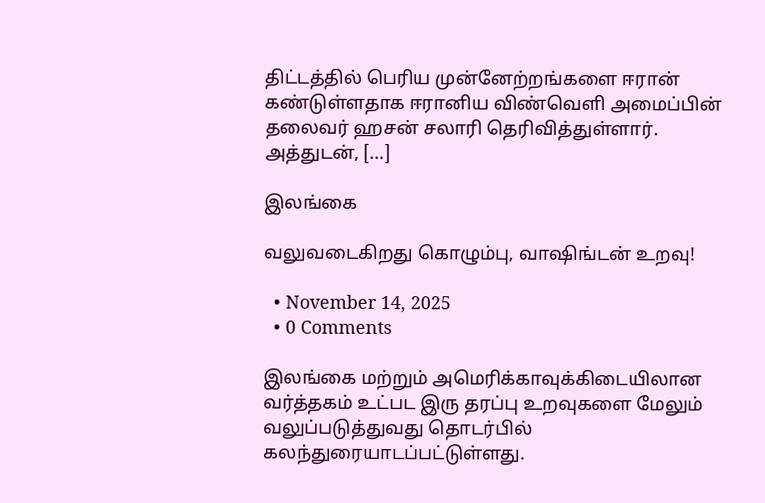திட்டத்தில் பெரிய முன்னேற்றங்களை ஈரான் கண்டுள்ளதாக ஈரானிய விண்வெளி அமைப்பின் தலைவர் ஹசன் சலாரி தெரிவித்துள்ளார். அத்துடன், […]

இலங்கை

வலுவடைகிறது கொழும்பு, வாஷிங்டன் உறவு!

  • November 14, 2025
  • 0 Comments

இலங்கை மற்றும் அமெரிக்காவுக்கிடையிலான வர்த்தகம் உட்பட இரு தரப்பு உறவுகளை மேலும் வலுப்படுத்துவது தொடர்பில் கலந்துரையாடப்பட்டுள்ளது.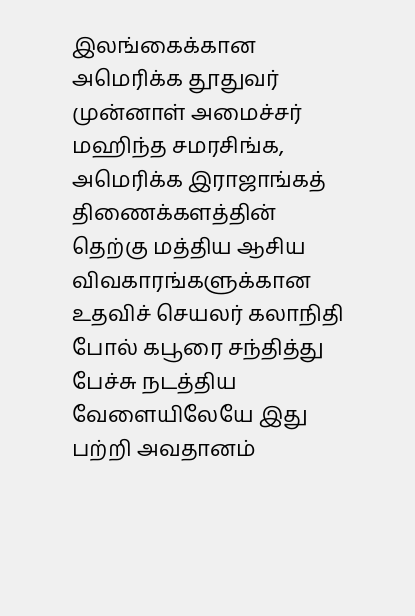இலங்கைக்கான அமெரிக்க தூதுவர் முன்னாள் அமைச்சர் மஹிந்த சமரசிங்க, அமெரிக்க இராஜாங்கத் திணைக்களத்தின் தெற்கு மத்திய ஆசிய விவகாரங்களுக்கான உதவிச் செயலர் கலாநிதி போல் கபூரை சந்தித்து பேச்சு நடத்திய வேளையிலேயே இது பற்றி அவதானம்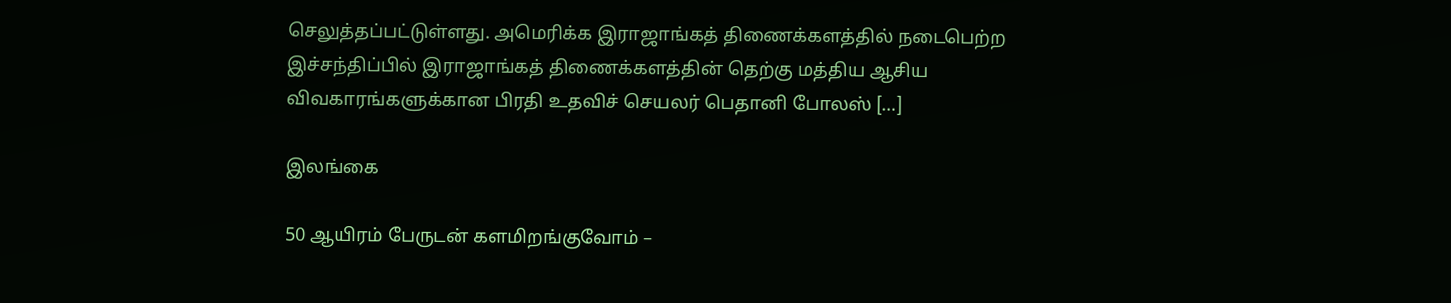செலுத்தப்பட்டுள்ளது. அமெரிக்க இராஜாங்கத் திணைக்களத்தில் நடைபெற்ற இச்சந்திப்பில் இராஜாங்கத் திணைக்களத்தின் தெற்கு மத்திய ஆசிய விவகாரங்களுக்கான பிரதி உதவிச் செயலர் பெதானி போலஸ் […]

இலங்கை

50 ஆயிரம் பேருடன் களமிறங்குவோம் –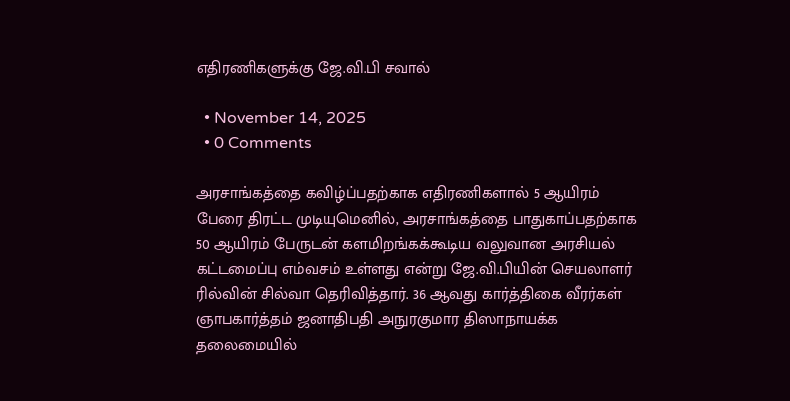எதிரணிகளுக்கு ஜே.வி.பி சவால்

  • November 14, 2025
  • 0 Comments

அரசாங்கத்தை கவிழ்ப்பதற்காக எதிரணிகளால் 5 ஆயிரம் பேரை திரட்ட முடியுமெனில், அரசாங்கத்தை பாதுகாப்பதற்காக 50 ஆயிரம் பேருடன் களமிறங்கக்கூடிய வலுவான அரசியல் கட்டமைப்பு எம்வசம் உள்ளது என்று ஜே.வி.பியின் செயலாளர் ரில்வின் சில்வா தெரிவித்தார். 36 ஆவது கார்த்திகை வீரர்கள் ஞாபகார்த்தம் ஜனாதிபதி அநுரகுமார திஸாநாயக்க தலைமையில்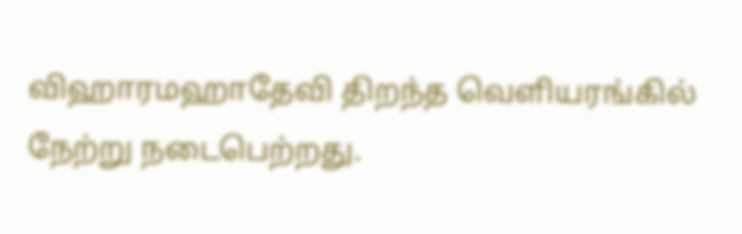விஹாரமஹாதேவி திறந்த வெளியரங்கில் நேற்று நடைபெற்றது.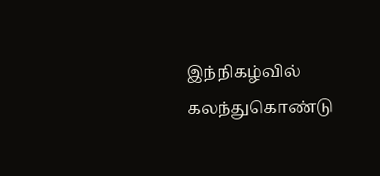இந்நிகழ்வில் கலந்துகொண்டு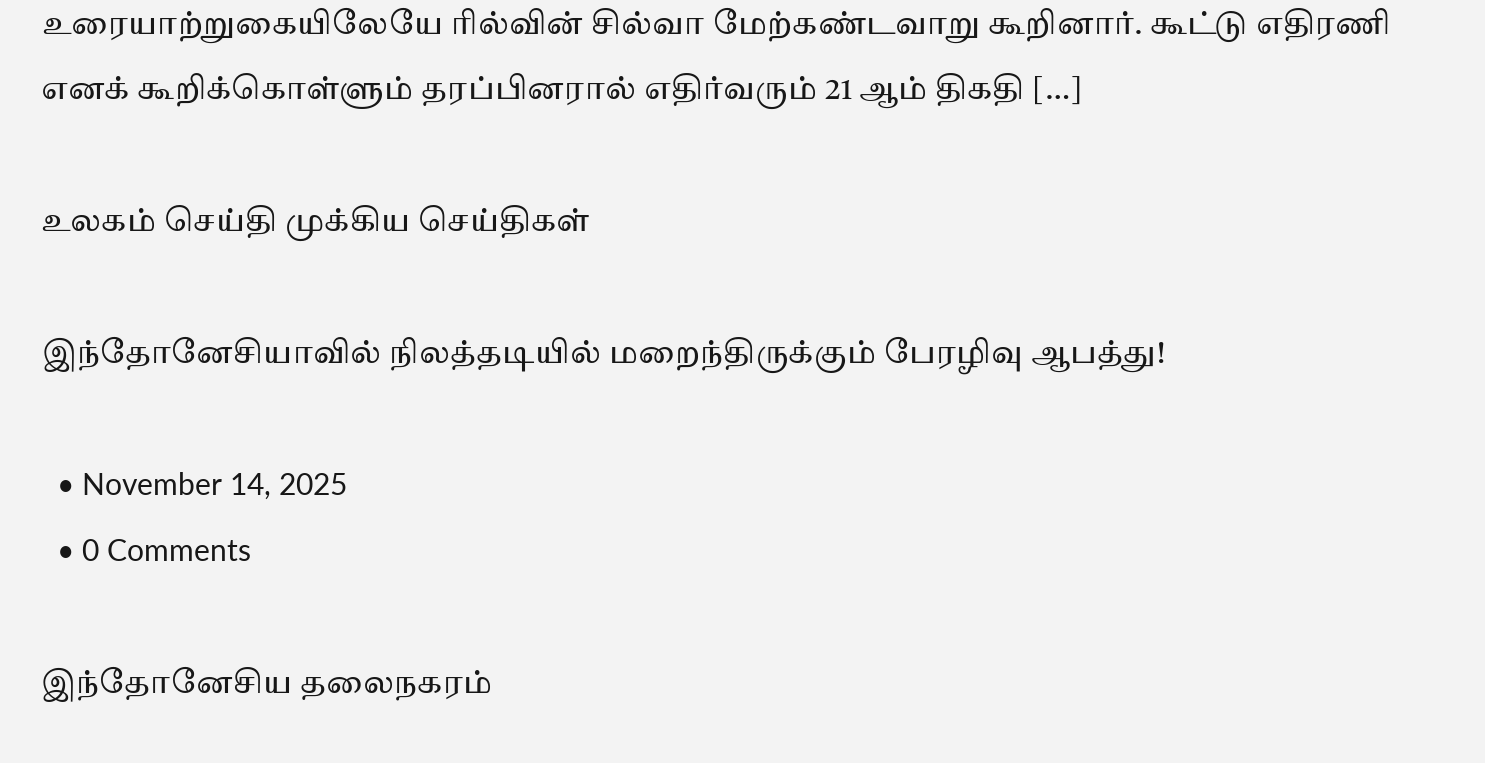உரையாற்றுகையிலேயே ரில்வின் சில்வா மேற்கண்டவாறு கூறினார். கூட்டு எதிரணி எனக் கூறிக்கொள்ளும் தரப்பினரால் எதிர்வரும் 21 ஆம் திகதி […]

உலகம் செய்தி முக்கிய செய்திகள்

இந்தோனேசியாவில் நிலத்தடியில் மறைந்திருக்கும் பேரழிவு ஆபத்து!

  • November 14, 2025
  • 0 Comments

இந்தோனேசிய தலைநகரம்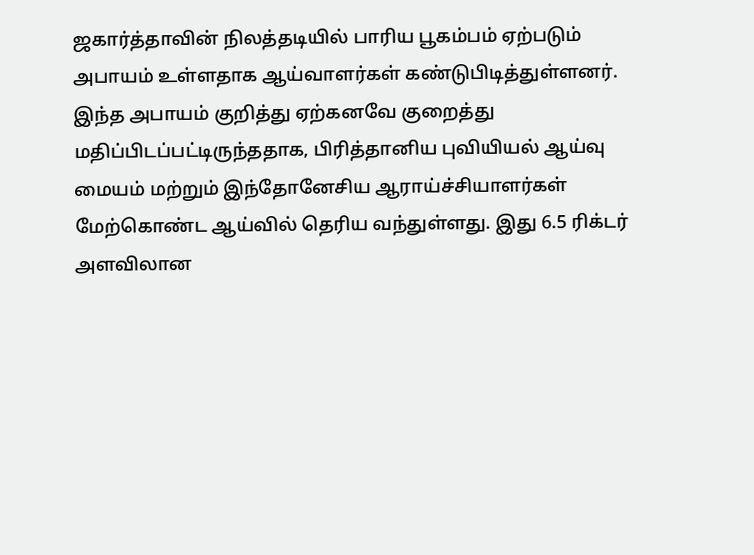ஜகார்த்தாவின் நிலத்தடியில் பாரிய பூகம்பம் ஏற்படும் அபாயம் உள்ளதாக ஆய்வாளர்கள் கண்டுபிடித்துள்ளனர். இந்த அபாயம் குறித்து ஏற்கனவே குறைத்து மதிப்பிடப்பட்டிருந்ததாக, பிரித்தானிய புவியியல் ஆய்வு மையம் மற்றும் இந்தோனேசிய ஆராய்ச்சியாளர்கள் மேற்கொண்ட ஆய்வில் தெரிய வந்துள்ளது. இது 6.5 ரிக்டர் அளவிலான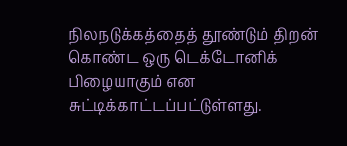நிலநடுக்கத்தைத் தூண்டும் திறன் கொண்ட ஒரு டெக்டோனிக் பிழையாகும் என சுட்டிக்காட்டப்பட்டுள்ளது.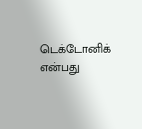டெக்டோனிக் என்பது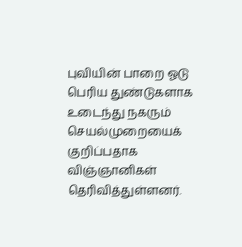புவியின் பாறை ஓடு பெரிய துண்டுகளாக உடைந்து நகரும் செயல்முறையைக் குறிப்பதாக விஞ்ஞானிகள் தெரிவித்துள்ளனர்.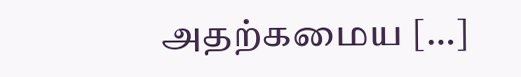அதற்கமைய […]